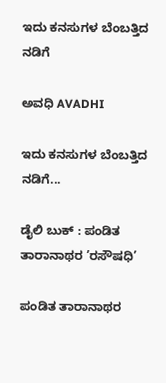ಇದು ಕನಸುಗಳ ಬೆಂಬತ್ತಿದ ನಡಿಗೆ‍

ಅವಧಿ AVADHI

ಇದು ಕನಸುಗಳ ಬೆಂಬತ್ತಿದ ನಡಿಗೆ...

ಡೈಲಿ ಬುಕ್ : ಪಂಡಿತ ತಾರಾನಾಥರ ’ರಸೌಷಧಿ’

ಪಂಡಿತ ತಾರಾನಾಥರ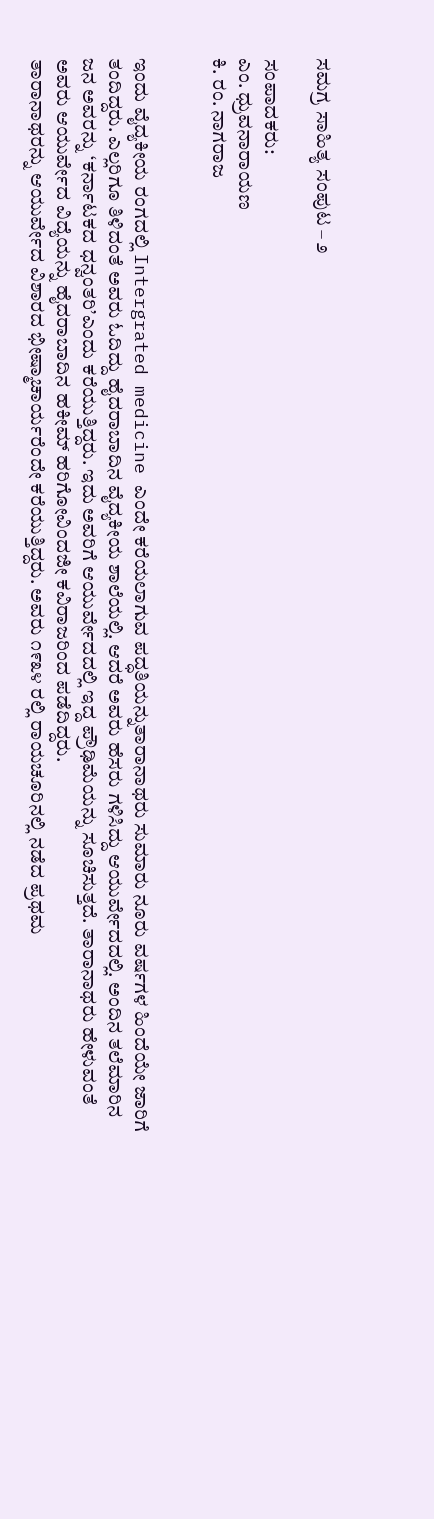ಸಮಗ್ರ ಸಾಹಿತ್ಯ ಸಂಪುಟ – ೨

ಸಂಪಾದಕರು:
ಎಂ. ಧ್ರುವನಾರಾಯಣ
ಕಿ. ರಂ. ನಾಗರಾಜ


ಇಂದು ವೈದ್ಯಕೀಯ ರಂಗದಲ್ಲಿ Intergrated medicine ಎಂದೇ ಕರೆಯಲಾಗುವ ಪದ್ಧತಿಯನ್ನುತಾರಾನಾಥರು ಸುಮಾರು ನೂರು ವರ್ಷಗಳ ಹಿಂದೆಯೇ ಜಾರಿಗೆ ತಂದಿದ್ದರು. ಎಲ್ಲರಿಗೂ ತಿಳಿದಂತೆ ಅವರು ಓದಿದ್ದು ಹೈದರಾಬಾದಿನ ವೈದ್ಯಕೀಯ ಶಾಲೆಯಲ್ಲಿ. ಆದರೆ ಅವರು ಹೆಸರು ಗಳಿಸಿದ್ದು ಆಯುರ್ವೇದದಲ್ಲಿ. ಅಂದಿನ ತಲೆಮಾರಿನ ಜನ ಅವರನ್ನು ‘ಕರ್ನಾಟಕದ ಧನ್ವಂತರಿ’ಎಂದು ಕರೆಯುತ್ತಿದ್ದರು. ಇದು ಅವರಿಗೆ ಆಯುರ್ವೇದದಲ್ಲಿ ಇದ್ದ ಪ್ರೌಢಿಮೆಯನ್ನು ಸೂಚಿಸುತ್ತದೆ. ತಾರಾನಾಥರು ಹೇಳುವಂತೆ ಅವರು ಆಯುರ್ವೇದ ವಿದ್ಯೆಯನ್ನು ಹೈದರಾಬಾದಿನ ಹಕೀಮ್ ಹರಿಗೋವಿಂದಜೀ ಕವಿರಾಜರಿಂದ ಪಡೆದಿದ್ದರು.
ತಾರಾನಾಥರನ್ನು ಆಯುರ್ವೇದ ವಿಶಾರದ ಭೀಷ್ಮಾಚಾರ್ಯರೆಂದೇ ಕರೆಯುತ್ತಿದ್ದರು. ಅವರು ೧೯೩೪ ರಲ್ಲಿ ರಾಯಚೂರಿನಲ್ಲಿ ನಡೆದ ಪ್ರಥಮ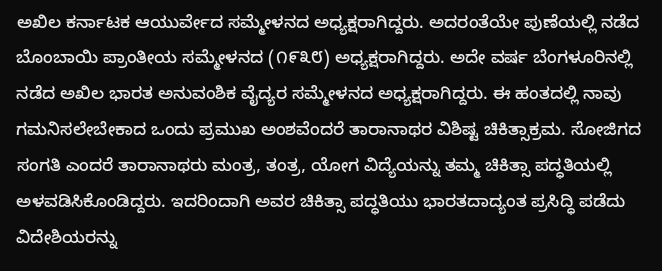ಅಖಿಲ ಕರ್ನಾಟಕ ಆಯುರ್ವೇದ ಸಮ್ಮೇಳನದ ಅಧ್ಯಕ್ಷರಾಗಿದ್ದರು. ಅದರಂತೆಯೇ ಪುಣೆಯಲ್ಲಿ ನಡೆದ ಬೊಂಬಾಯಿ ಪ್ರಾಂತೀಯ ಸಮ್ಮೇಳನದ (೧೯೩೮) ಅಧ್ಯಕ್ಷರಾಗಿದ್ದರು. ಅದೇ ವರ್ಷ ಬೆಂಗಳೂರಿನಲ್ಲಿ ನಡೆದ ಅಖಿಲ ಭಾರತ ಅನುವಂಶಿಕ ವೈದ್ಯರ ಸಮ್ಮೇಳನದ ಅಧ್ಯಕ್ಷರಾಗಿದ್ದರು. ಈ ಹಂತದಲ್ಲಿ ನಾವು ಗಮನಿಸಲೇಬೇಕಾದ ಒಂದು ಪ್ರಮುಖ ಅಂಶವೆಂದರೆ ತಾರಾನಾಥರ ವಿಶಿಷ್ಟ ಚಿಕಿತ್ಸಾಕ್ರಮ. ಸೋಜಿಗದ ಸಂಗತಿ ಎಂದರೆ ತಾರಾನಾಥರು ಮಂತ್ರ, ತಂತ್ರ, ಯೋಗ ವಿದ್ಯೆಯನ್ನು ತಮ್ಮ ಚಿಕಿತ್ಸಾ ಪದ್ಧತಿಯಲ್ಲಿ ಅಳವಡಿಸಿಕೊಂಡಿದ್ದರು. ಇದರಿಂದಾಗಿ ಅವರ ಚಿಕಿತ್ಸಾ ಪದ್ಧತಿಯು ಭಾರತದಾದ್ಯಂತ ಪ್ರಸಿದ್ಧಿ ಪಡೆದು ವಿದೇಶಿಯರನ್ನು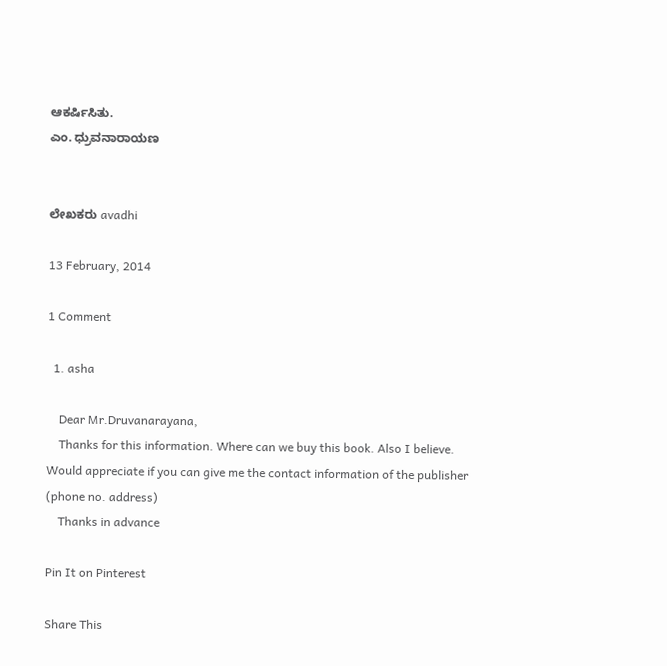ಆಕರ್ಷಿಸಿತು.
ಎಂ. ಧ್ರುವನಾರಾಯಣ


ಲೇಖಕರು avadhi

13 February, 2014

1 Comment

  1. asha

    Dear Mr.Druvanarayana,
    Thanks for this information. Where can we buy this book. Also I believe. Would appreciate if you can give me the contact information of the publisher (phone no. address)
    Thanks in advance

Pin It on Pinterest

Share This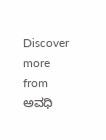Discover more from ಅವಧಿ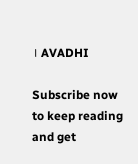। AVADHI

Subscribe now to keep reading and get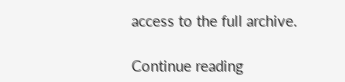access to the full archive.

Continue reading